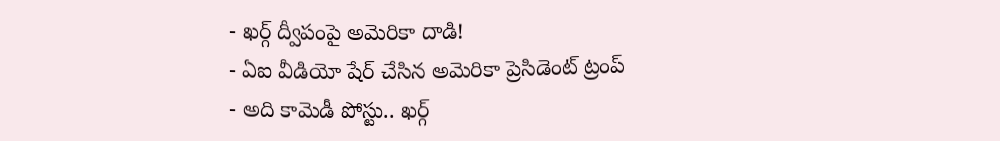- ఖర్గ్ ద్వీపంపై అమెరికా దాడి!
- ఏఐ వీడియో షేర్ చేసిన అమెరికా ప్రెసిడెంట్ ట్రంప్
- అది కామెడీ పోస్టు.. ఖర్గ్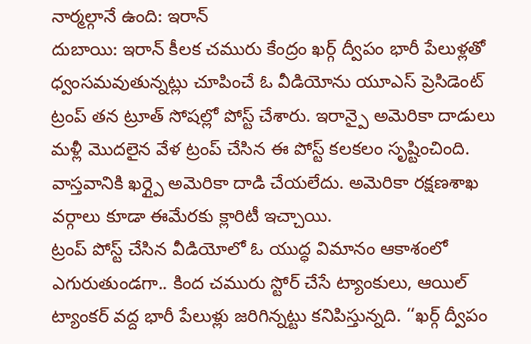నార్మల్గానే ఉంది: ఇరాన్
దుబాయి: ఇరాన్ కీలక చమురు కేంద్రం ఖర్గ్ ద్వీపం భారీ పేలుళ్లతో ధ్వంసమవుతున్నట్లు చూపించే ఓ వీడియోను యూఎస్ ప్రెసిడెంట్ ట్రంప్ తన ట్రూత్ సోషల్లో పోస్ట్ చేశారు. ఇరాన్పై అమెరికా దాడులు మళ్లీ మొదలైన వేళ ట్రంప్ చేసిన ఈ పోస్ట్ కలకలం సృష్టించింది. వాస్తవానికి ఖర్గ్పై అమెరికా దాడి చేయలేదు. అమెరికా రక్షణశాఖ వర్గాలు కూడా ఈమేరకు క్లారిటీ ఇచ్చాయి.
ట్రంప్ పోస్ట్ చేసిన వీడియోలో ఓ యుద్ధ విమానం ఆకాశంలో ఎగురుతుండగా.. కింద చమురు స్టోర్ చేసే ట్యాంకులు, ఆయిల్ ట్యాంకర్ వద్ద భారీ పేలుళ్లు జరిగిన్నట్టు కనిపిస్తున్నది. ‘‘ఖర్గ్ ద్వీపం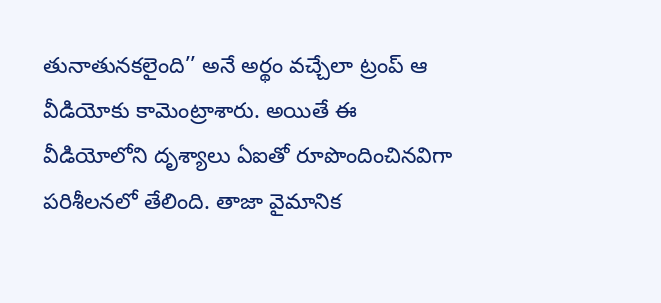తునాతునకలైంది’’ అనే అర్థం వచ్చేలా ట్రంప్ ఆ వీడియోకు కామెంట్రాశారు. అయితే ఈ వీడియోలోని దృశ్యాలు ఏఐతో రూపొందించినవిగా పరిశీలనలో తేలింది. తాజా వైమానిక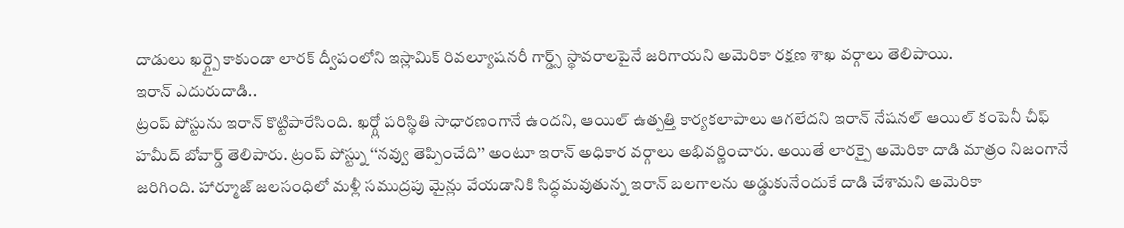దాడులు ఖర్గ్పై కాకుండా లారక్ ద్వీపంలోని ఇస్లామిక్ రివల్యూషనరీ గార్డ్స్ స్థావరాలపైనే జరిగాయని అమెరికా రక్షణ శాఖ వర్గాలు తెలిపాయి.
ఇరాన్ ఎదురుదాడి..
ట్రంప్ పోస్టును ఇరాన్ కొట్టిపారేసింది. ఖర్గ్లో పరిస్థితి సాధారణంగానే ఉందని, ఆయిల్ ఉత్పత్తి కార్యకలాపాలు ఆగలేదని ఇరాన్ నేషనల్ ఆయిల్ కంపెనీ చీఫ్ హమీద్ బోవార్డ్ తెలిపారు. ట్రంప్ పోస్ట్ను ‘‘నవ్వు తెప్పించేది’’ అంటూ ఇరాన్ అధికార వర్గాలు అభివర్ణించారు. అయితే లారక్పై అమెరికా దాడి మాత్రం నిజంగానే జరిగింది. హార్మూజ్ జలసంధిలో మళ్లీ సముద్రపు మైన్లు వేయడానికి సిద్ధమవుతున్న ఇరాన్ బలగాలను అడ్డుకునేందుకే దాడి చేశామని అమెరికా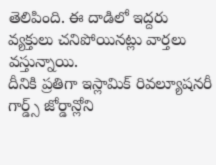తెలిపింది. ఈ దాడిలో ఇద్దరు వ్యక్తులు చనిపోయినట్లు వార్తలు వస్తున్నాయి.
దీనికి ప్రతిగా ఇస్లామిక్ రివల్యూషనరీ గార్డ్స్ జోర్డాన్లోని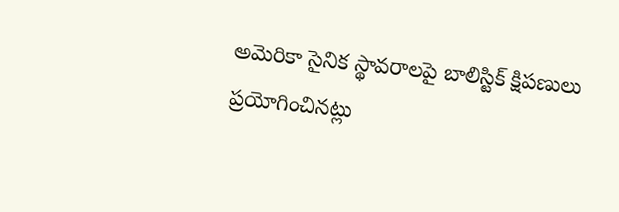అమెరికా సైనిక స్థావరాలపై బాలిస్టిక్ క్షిపణులు ప్రయోగించినట్లు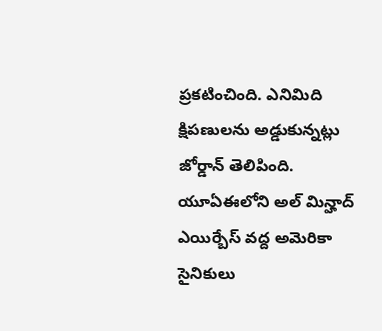ప్రకటించింది. ఎనిమిది క్షిపణులను అడ్డుకున్నట్లు జోర్డాన్ తెలిపింది. యూఏఈలోని అల్ మిన్హాద్ ఎయిర్బేస్ వద్ద అమెరికా సైనికులు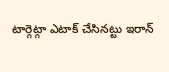టార్గెట్గా ఎటాక్ చేసినట్టు ఇరాన్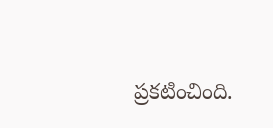ప్రకటించింది.